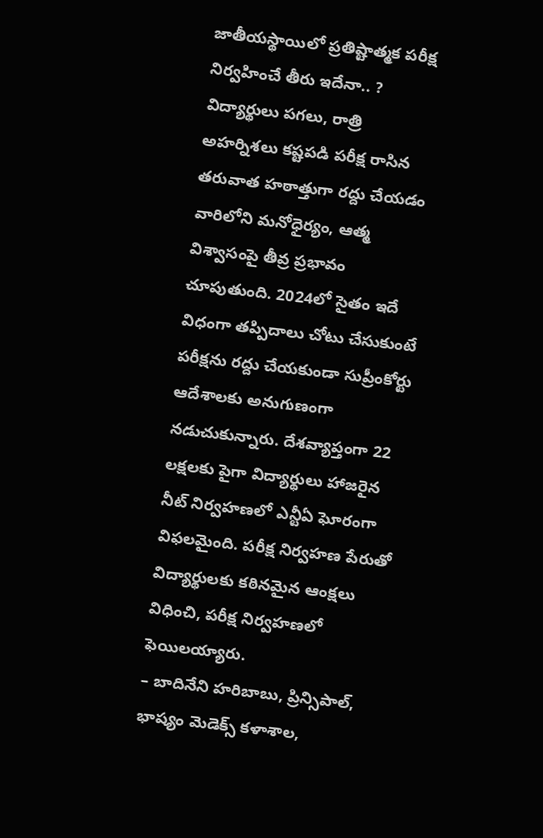జాతీయస్థాయిలో ప్రతిష్టాత్మక పరీక్ష నిర్వహించే తీరు ఇదేనా.. ? విద్యార్థులు పగలు, రాత్రి అహర్నిశలు కష్టపడి పరీక్ష రాసిన తరువాత హఠాత్తుగా రద్దు చేయడం వారిలోని మనోధైర్యం, ఆత్మ విశ్వాసంపై తీవ్ర ప్రభావం చూపుతుంది. 2024లో సైతం ఇదే విధంగా తప్పిదాలు చోటు చేసుకుంటే పరీక్షను రద్దు చేయకుండా సుప్రీంకోర్టు ఆదేశాలకు అనుగుణంగా నడుచుకున్నారు. దేశవ్యాప్తంగా 22 లక్షలకు పైగా విద్యార్థులు హాజరైన నీట్ నిర్వహణలో ఎన్టీఏ ఘోరంగా విఫలమైంది. పరీక్ష నిర్వహణ పేరుతో విద్యార్థులకు కఠినమైన ఆంక్షలు విధించి, పరీక్ష నిర్వహణలో ఫెయిలయ్యారు.
– బాదినేని హరిబాబు, ప్రిన్సిపాల్, భాష్యం మెడెక్స్ కళాశాల,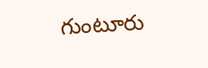గుంటూరు